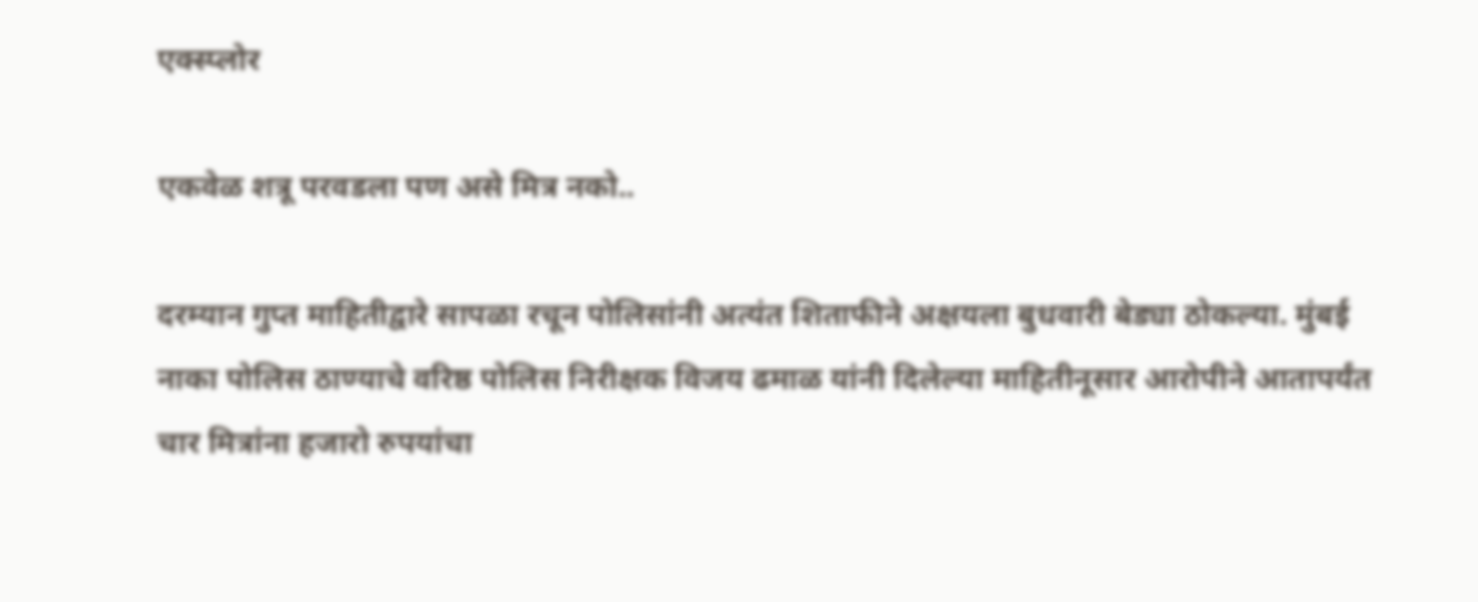एक्स्प्लोर

एकवेळ शत्रू परवडला पण असे मित्र नको..

दरम्यान गुप्त माहितीद्वारे सापळा रचून पोलिसांनी अत्यंत शिताफीने अक्षयला बुधवारी बेड्या ठोकल्या. मुंबई नाका पोलिस ठाण्याचे वरिष्ठ पोलिस निरीक्षक विजय ढमाळ यांनी दिलेल्या माहितीनूसार आरोपीने आतापर्यंत चार मित्रांना हजारो रुपयांचा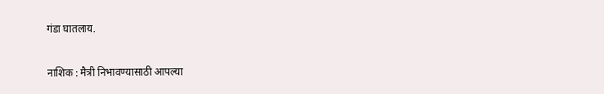गंडा घातलाय.

नाशिक : मैत्री निभावण्यासाठी आपल्या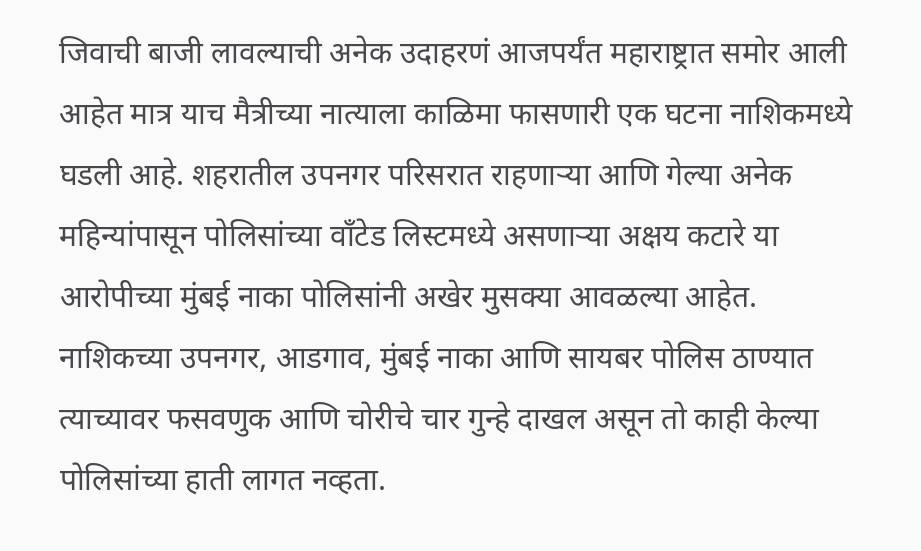जिवाची बाजी लावल्याची अनेक उदाहरणं आजपर्यंत महाराष्ट्रात समोर आली आहेत मात्र याच मैत्रीच्या नात्याला काळिमा फासणारी एक घटना नाशिकमध्ये घडली आहे. शहरातील उपनगर परिसरात राहणाऱ्या आणि गेल्या अनेक महिन्यांपासून पोलिसांच्या वॉंटेड लिस्टमध्ये असणाऱ्या अक्षय कटारे या आरोपीच्या मुंबई नाका पोलिसांनी अखेर मुसक्या आवळल्या आहेत. नाशिकच्या उपनगर, आडगाव, मुंबई नाका आणि सायबर पोलिस ठाण्यात त्याच्यावर फसवणुक आणि चोरीचे चार गुन्हे दाखल असून तो काही केल्या पोलिसांच्या हाती लागत नव्हता.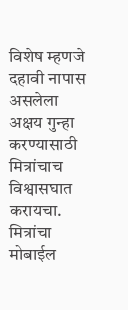विशेष म्हणजे दहावी नापास असलेला अक्षय गुन्हा करण्यासाठी मित्रांचाच विश्वासघात करायचा. मित्रांचा मोबाईल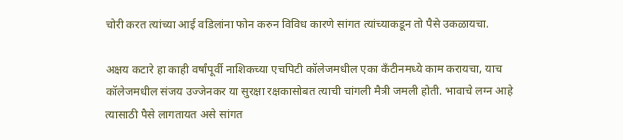चोरी करत त्यांच्या आई वडिलांना फोन करुन विविध कारणे सांगत त्यांच्याकडून तो पैसे उकळायचा.

अक्षय कटारे हा काही वर्षांपूर्वी नाशिकच्या एचपिटी कॉलेजमधील एका कँटीनमध्ये काम करायचा, याच कॉलेजमधील संजय उज्जेनकर या सुरक्षा रक्षकासोबत त्याची चांगली मैत्री जमली होती. भावाचे लग्न आहे त्यासाठी पैसे लागतायत असे सांगत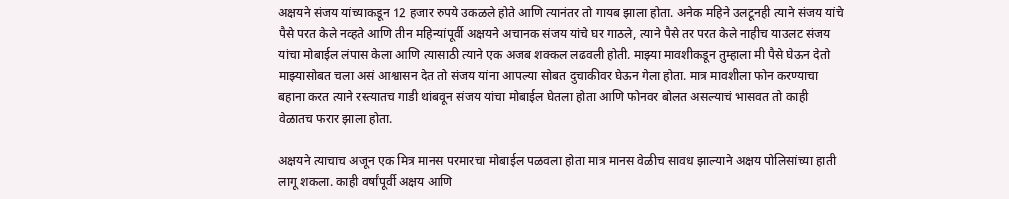अक्षयने संजय यांच्याकडून 12 हजार रुपये उकळले होते आणि त्यानंतर तो गायब झाला होता. अनेक महिने उलटूनही त्याने संजय यांचे पैसे परत केले नव्हते आणि तीन महिन्यांपूर्वी अक्षयने अचानक संजय यांचे घर गाठले, त्याने पैसे तर परत केले नाहीच याउलट संजय यांचा मोबाईल लंपास केला आणि त्यासाठी त्याने एक अजब शक्कल लढवली होती. माझ्या मावशीकडून तुम्हाला मी पैसे घेऊन देतो माझ्यासोबत चला असं आश्वासन देत तो संजय यांना आपल्या सोबत दुचाकीवर घेऊन गेला होता. मात्र मावशीला फोन करण्याचा बहाना करत त्याने रस्त्यातच गाडी थांबवून संजय यांचा मोबाईल घेतला होता आणि फोनवर बोलत असल्याचं भासवत तो काही वेळातच फरार झाला होता.

अक्षयने त्याचाच अजून एक मित्र मानस परमारचा मोबाईल पळवला होता मात्र मानस वेळीच सावध झाल्याने अक्षय पोलिसांच्या हाती लागू शकला. काही वर्षांपूर्वी अक्षय आणि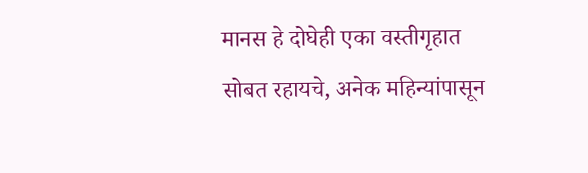मानस हे दोघेही एका वस्तीगृहात सोबत रहायचे, अनेक महिन्यांपासून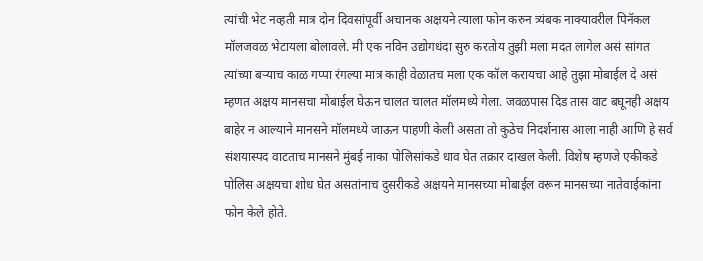त्यांची भेट नव्हती मात्र दोन दिवसांपूर्वी अचानक अक्षयने त्याला फोन करुन त्र्यंबक नाक्यावरील पिनॅकल मॉलजवळ भेटायला बोलावले. मी एक नविन उद्योगधंदा सुरु करतोय तुझी मला मदत लागेल असं सांगत त्यांच्या बऱ्याच काळ गप्पा रंगल्या मात्र काही वेळातच मला एक कॉल करायचा आहे तुझा मोबाईल दे असं म्हणत अक्षय मानसचा मोबाईल घेऊन चालत चालत मॉलमध्ये गेला. जवळपास दिड तास वाट बघूनही अक्षय बाहेर न आल्याने मानसने मॉलमध्ये जाऊन पाहणी केली असता तो कुठेच निदर्शनास आला नाही आणि हे सर्व संशयास्पद वाटताच मानसने मुंबई नाका पोलिसांकडे धाव घेत तक्रार दाखल केली. विशेष म्हणजे एकीकडे पोलिस अक्षयचा शोध घेत असतांनाच दुसरीकडे अक्षयने मानसच्या मोबाईल वरून मानसच्या नातेवाईकांना फोन केले होते.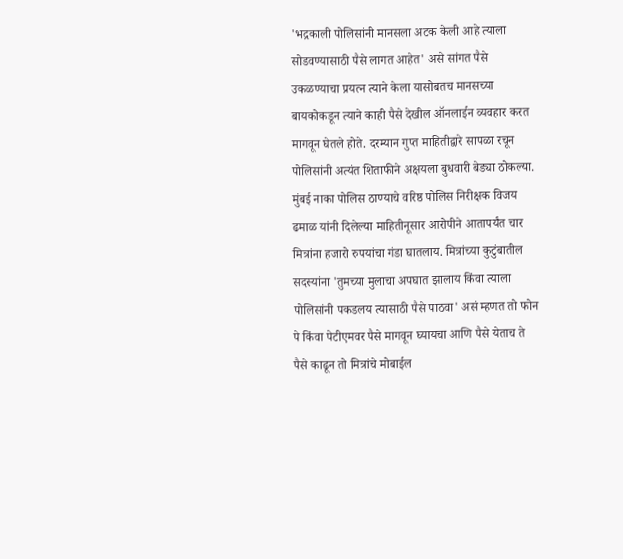'भद्रकाली पोलिसांनी मानसला अटक केली आहे त्याला सोडवण्यासाठी पैसे लागत आहेत' असे सांगत पैसे उकळण्याचा प्रयत्न त्याने केला यासोबतच मानसच्या बायकोकडून त्याने काही पैसे देखील ऑनलाईन व्यवहार करत मागवून घेतले होते. दरम्यान गुप्त माहितीद्वारे सापळा रचून पोलिसांनी अत्यंत शिताफीने अक्षयला बुधवारी बेड्या ठोकल्या. मुंबई नाका पोलिस ठाण्याचे वरिष्ठ पोलिस निरीक्षक विजय ढमाळ यांनी दिलेल्या माहितीनूसार आरोपीने आतापर्यंत चार मित्रांना हजारो रुपयांचा गंडा घातलाय. मित्रांच्या कुटुंबातील सदस्यांना 'तुमच्या मुलाचा अपघात झालाय किंवा त्याला पोलिसांनी पकडलय त्यासाठी पैसे पाठवा' असं म्हणत तो फोन पे किंवा पेटीएमवर पैसे मागवून घ्यायचा आणि पैसे येताच ते पैसे काढून तो मित्रांचे मोबाईल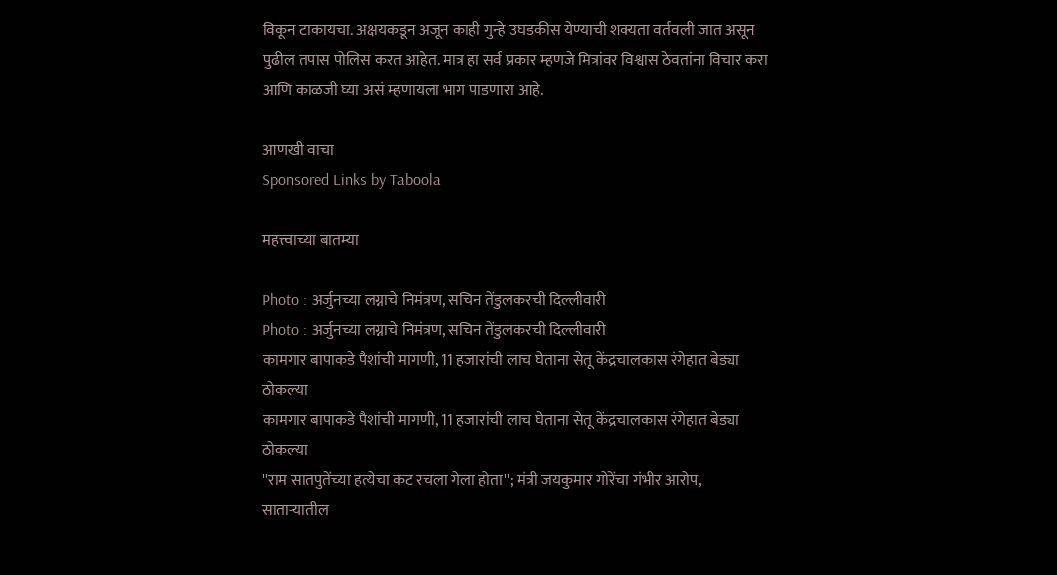विकून टाकायचा. अक्षयकडून अजून काही गुन्हे उघडकीस येण्याची शक्यता वर्तवली जात असून पुढील तपास पोलिस करत आहेत. मात्र हा सर्व प्रकार म्हणजे मित्रांवर विश्वास ठेवतांना विचार करा आणि काळजी घ्या असं म्हणायला भाग पाडणारा आहे.

आणखी वाचा
Sponsored Links by Taboola

महत्त्वाच्या बातम्या

Photo : अर्जुनच्या लग्नाचे निमंत्रण, सचिन तेंडुलकरची दिल्लीवारी
Photo : अर्जुनच्या लग्नाचे निमंत्रण, सचिन तेंडुलकरची दिल्लीवारी
कामगार बापाकडे पैशांची मागणी, 11 हजारांची लाच घेताना सेतू केंद्रचालकास रंगेहात बेड्या ठोकल्या
कामगार बापाकडे पैशांची मागणी, 11 हजारांची लाच घेताना सेतू केंद्रचालकास रंगेहात बेड्या ठोकल्या
''राम सातपुतेंच्या हत्येचा कट रचला गेला होता''; मंत्री जयकुमार गोरेंचा गंभीर आरोप, साताऱ्यातील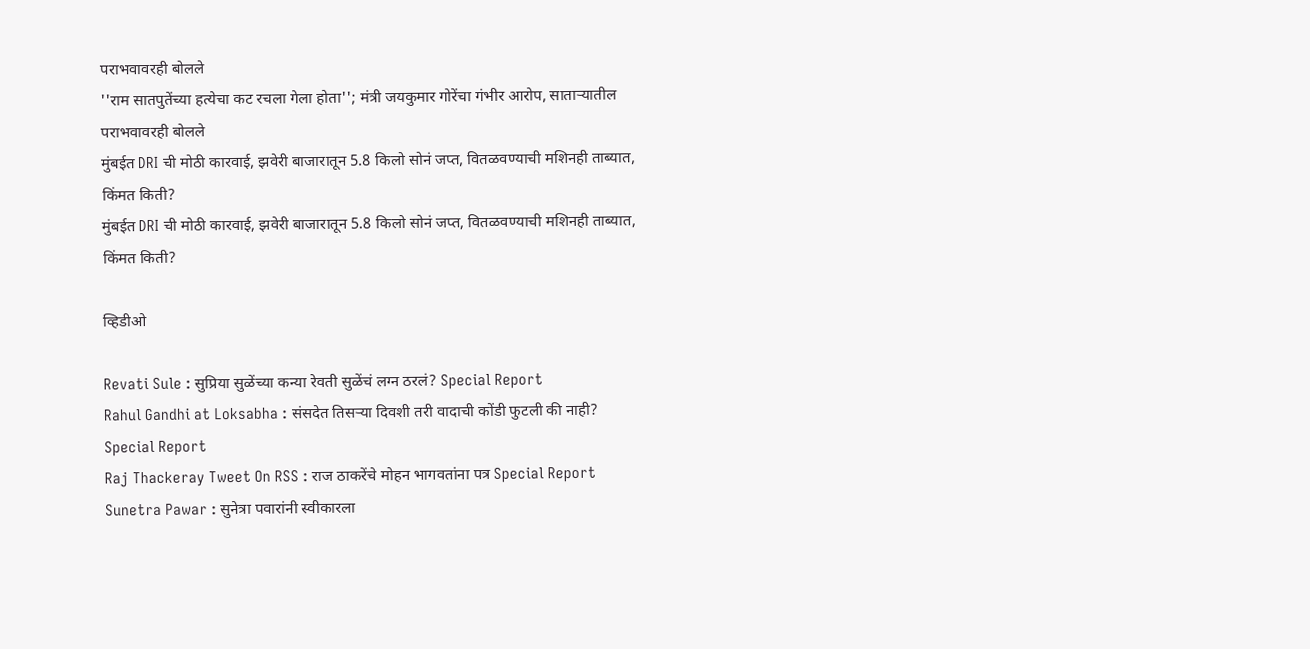पराभवावरही बोलले
''राम सातपुतेंच्या हत्येचा कट रचला गेला होता''; मंत्री जयकुमार गोरेंचा गंभीर आरोप, साताऱ्यातील पराभवावरही बोलले
मुंबईत DRI ची मोठी कारवाई, झवेरी बाजारातून 5.8 किलो सोनं जप्त, वितळवण्याची मशिनही ताब्यात, किंमत किती?
मुंबईत DRI ची मोठी कारवाई, झवेरी बाजारातून 5.8 किलो सोनं जप्त, वितळवण्याची मशिनही ताब्यात, किंमत किती?

व्हिडीओ

Revati Sule : सुप्रिया सुळेंच्या कन्या रेवती सुळेंचं लग्न ठरलं? Special Report
Rahul Gandhi at Loksabha : संसदेत तिसऱ्या दिवशी तरी वादाची कोंडी फुटली की नाही? Special Report
Raj Thackeray Tweet On RSS : राज ठाकरेंचे मोहन भागवतांना पत्र Special Report
Sunetra Pawar : सुनेत्रा पवारांनी स्वीकारला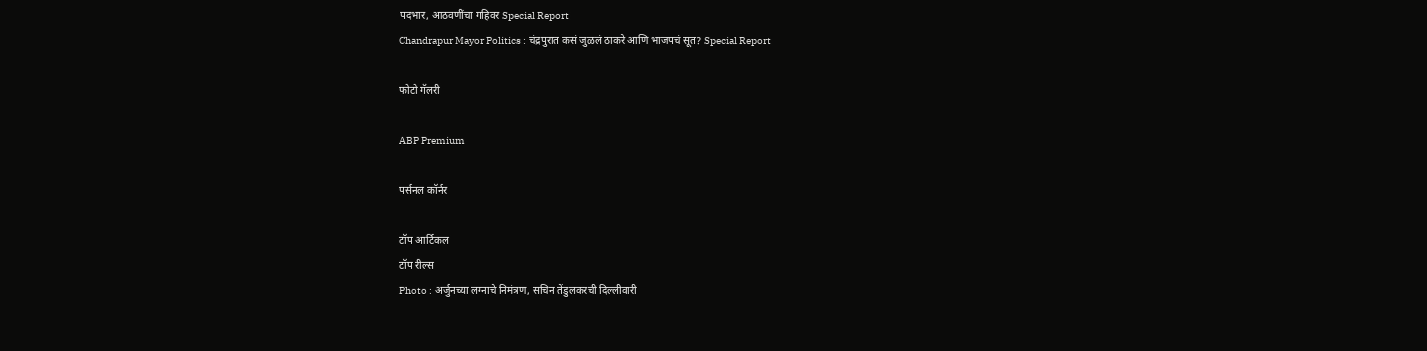पदभार, आठवणींचा गहिवर Special Report
Chandrapur Mayor Politics : चंद्रपुरात कसं जुळलं ठाकरे आणि भाजपचं सूत? Special Report

फोटो गॅलरी

ABP Premium

पर्सनल कॉर्नर

टॉप आर्टिकल
टॉप रील्स
Photo : अर्जुनच्या लग्नाचे निमंत्रण, सचिन तेंडुलकरची दिल्लीवारी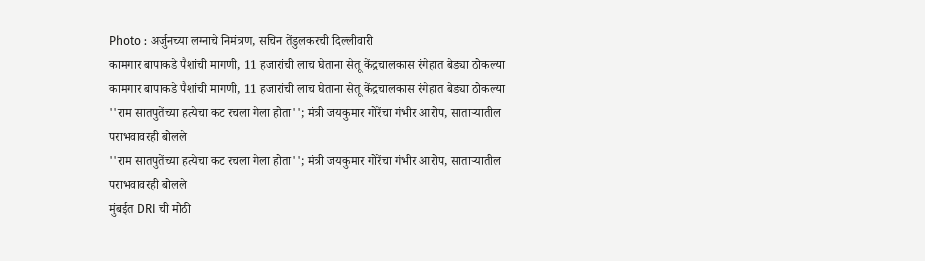Photo : अर्जुनच्या लग्नाचे निमंत्रण, सचिन तेंडुलकरची दिल्लीवारी
कामगार बापाकडे पैशांची मागणी, 11 हजारांची लाच घेताना सेतू केंद्रचालकास रंगेहात बेड्या ठोकल्या
कामगार बापाकडे पैशांची मागणी, 11 हजारांची लाच घेताना सेतू केंद्रचालकास रंगेहात बेड्या ठोकल्या
''राम सातपुतेंच्या हत्येचा कट रचला गेला होता''; मंत्री जयकुमार गोरेंचा गंभीर आरोप, साताऱ्यातील पराभवावरही बोलले
''राम सातपुतेंच्या हत्येचा कट रचला गेला होता''; मंत्री जयकुमार गोरेंचा गंभीर आरोप, साताऱ्यातील पराभवावरही बोलले
मुंबईत DRI ची मोठी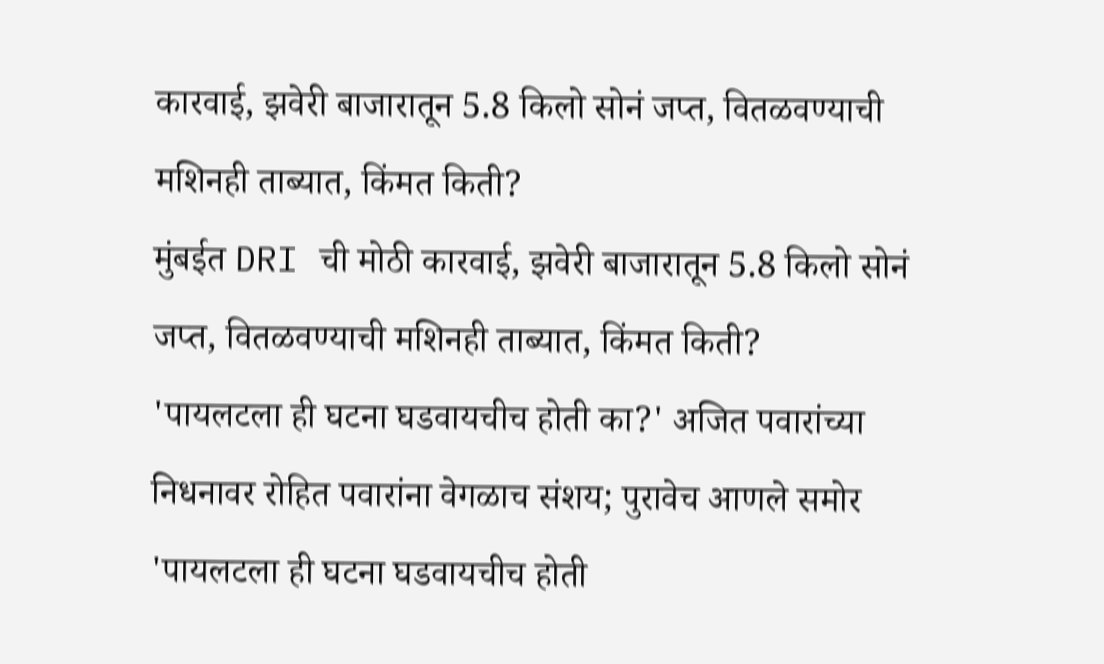कारवाई, झवेरी बाजारातून 5.8 किलो सोनं जप्त, वितळवण्याची मशिनही ताब्यात, किंमत किती?
मुंबईत DRI ची मोठी कारवाई, झवेरी बाजारातून 5.8 किलो सोनं जप्त, वितळवण्याची मशिनही ताब्यात, किंमत किती?
'पायलटला ही घटना घडवायचीच होती का?' अजित पवारांच्या निधनावर रोहित पवारांना वेगळाच संशय; पुरावेच आणले समोर
'पायलटला ही घटना घडवायचीच होती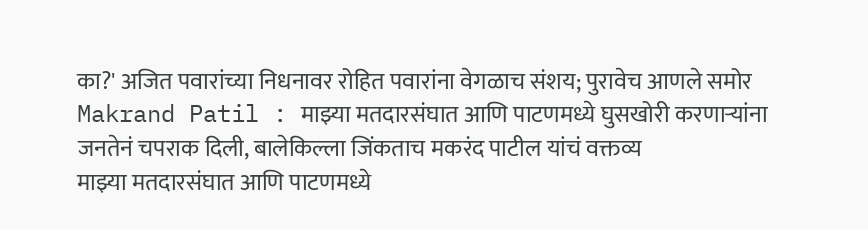का?' अजित पवारांच्या निधनावर रोहित पवारांना वेगळाच संशय; पुरावेच आणले समोर
Makrand Patil : माझ्या मतदारसंघात आणि पाटणमध्ये घुसखोरी करणाऱ्यांना जनतेनं चपराक दिली, बालेकिल्ला जिंकताच मकरंद पाटील यांचं वक्तव्य
माझ्या मतदारसंघात आणि पाटणमध्ये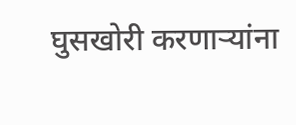घुसखोरी करणाऱ्यांना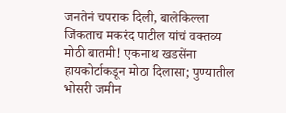जनतेनं चपराक दिली, बालेकिल्ला जिंकताच मकरंद पाटील यांचं वक्तव्य
मोठी बातमी! एकनाथ खडसेंना हायकोर्टाकडून मोठा दिलासा; पुण्यातील भोसरी जमीन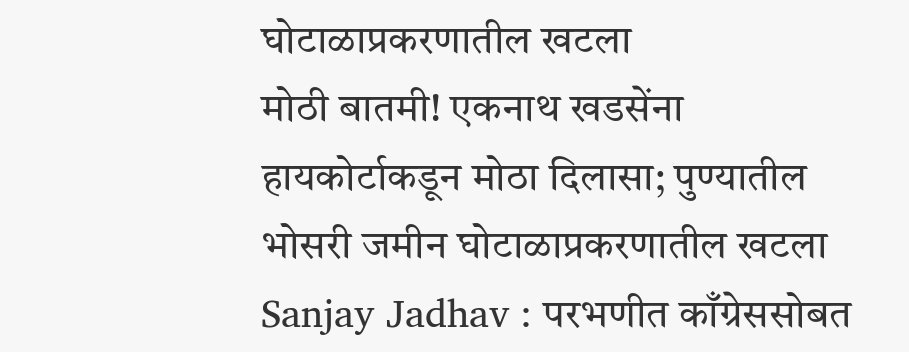घोटाळाप्रकरणातील खटला
मोठी बातमी! एकनाथ खडसेंना हायकोर्टाकडून मोठा दिलासा; पुण्यातील भोसरी जमीन घोटाळाप्रकरणातील खटला
Sanjay Jadhav : परभणीत काँग्रेससोबत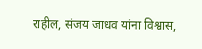राहील, संजय जाधव यांना विश्वास,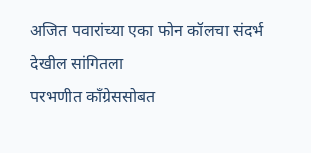अजित पवारांच्या एका फोन कॉलचा संदर्भ देखील सांगितला
परभणीत काँग्रेससोबत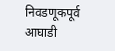निवडणूकपूर्व आघाडी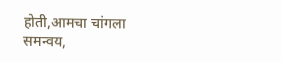होती,आमचा चांगला समन्वय,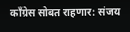काँग्रेस सोबत राहणार: संजय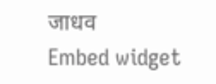जाधव
Embed widget